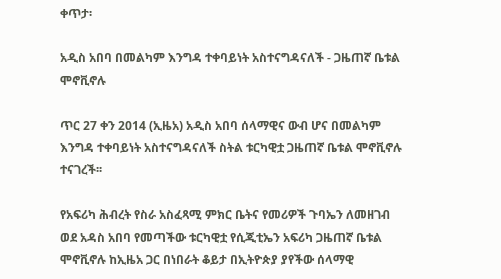ቀጥታ፡

አዲስ አበባ በመልካም እንግዳ ተቀባይነት አስተናግዳናለች - ጋዜጠኛ ቤቱል ሞኖቪኖሉ

ጥር 27 ቀን 2014 (ኢዜአ) አዲስ አበባ ሰላማዊና ውብ ሆና በመልካም እንግዳ ተቀባይነት አስተናግዳናለች ስትል ቱርካዊቷ ጋዜጠኛ ቤቱል ሞኖቪኖሉ ተናገረች፡፡

የአፍሪካ ሕብረት የስራ አስፈጻሚ ምክር ቤትና የመሪዎች ጉባኤን ለመዘገብ ወደ አዳስ አበባ የመጣችው ቱርካዊቷ የሲጂቲኤን አፍሪካ ጋዜጠኛ ቤቱል ሞኖቪኖሉ ከኢዜአ ጋር በነበራት ቆይታ በኢትዮጵያ ያየችው ሰላማዊ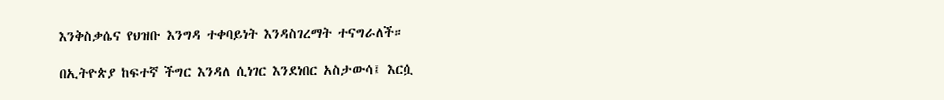እንቅስቃሴና የህዝቡ እንግዳ ተቀባይነት እንዳስገረማት ተናግራለች።

በኢትዮጵያ ከፍተኛ ችግር እንዳለ ሲነገር እንደነበር አስታውሳ፤ እርሷ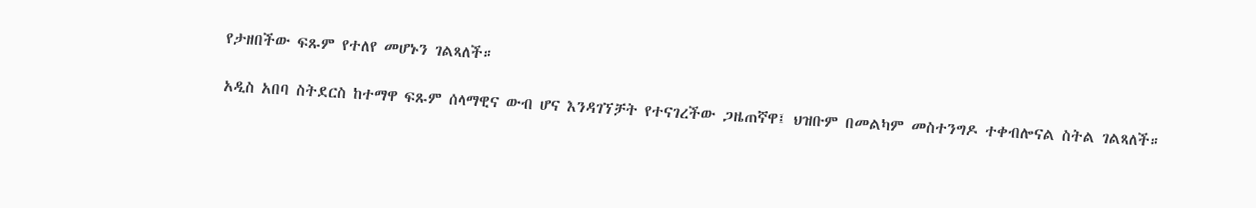የታዘበችው ፍጹም የተለየ መሆኑን ገልጻለች።

አዲስ አበባ ስትደርስ ከተማዋ ፍጹም ሰላማዊና ውብ ሆና እንዳገኘቻት የተናገረችው ጋዜጠኛዋ፤ ህዝቡም በመልካም መስተንግዶ ተቀብሎናል ስትል ገልጻለች።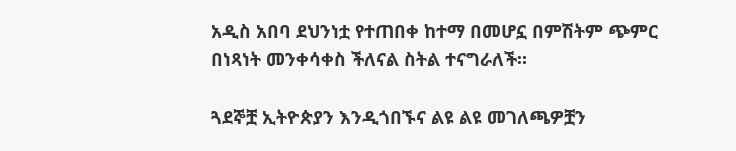አዲስ አበባ ደህንነቷ የተጠበቀ ከተማ በመሆኗ በምሽትም ጭምር በነጻነት መንቀሳቀስ ችለናል ስትል ተናግራለች።

ጓደኞቿ ኢትዮጵያን እንዲጎበኙና ልዩ ልዩ መገለጫዎቿን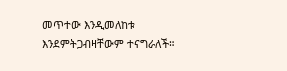መጥተው እንዲመለከቱ እንደምትጋብዛቸውም ተናግራለች።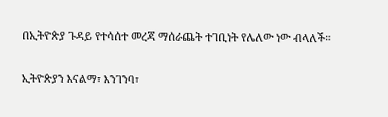በኢትዮጵያ ጉዳይ የተሳሰተ መረጃ ማሰራጨት ተገቢነት የሌለው ነው ብላለች።

ኢትዮጵያን እናልማ፣ እንገንባ፣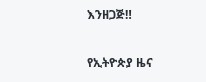እንዘጋጅ‼

የኢትዮጵያ ዜና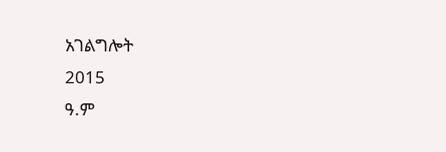አገልግሎት
2015
ዓ.ም